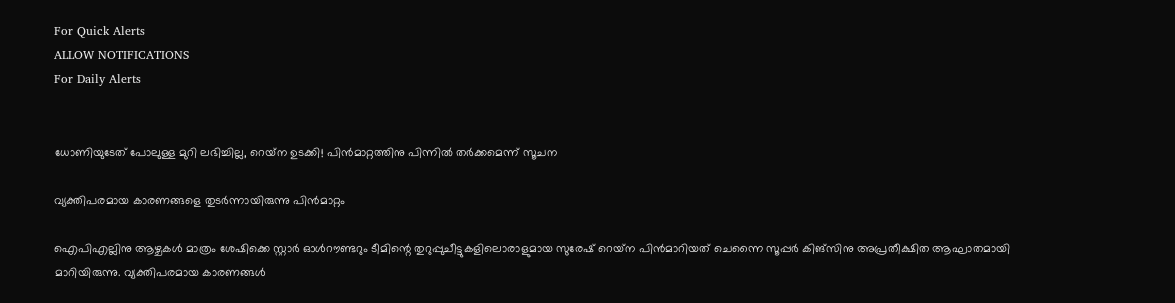For Quick Alerts
ALLOW NOTIFICATIONS
For Daily Alerts


ധോണിയുടേത് പോലുള്ള മുറി ലഭിച്ചില്ല, റെയ്‌ന ഉടക്കി! പിന്‍മാറ്റത്തിനു പിന്നില്‍ തര്‍ക്കമെന്ന് സൂചന

വ്യക്തിപരമായ കാരണങ്ങളെ തുടര്‍ന്നായിരുന്നു പിന്‍മാറ്റം

ഐപിഎല്ലിനു ആഴ്ചകള്‍ മാത്രം ശേഷിക്കെ സ്റ്റാര്‍ ഓള്‍റൗണ്ടറും ടീമിന്റെ തുറുപ്പുചീട്ടുകളിലൊരാളുമായ സുരേഷ് റെയ്‌ന പിന്‍മാറിയത് ചെന്നൈ സൂപ്പര്‍ കിങ്‌സിനു അപ്രതീക്ഷിത ആഘാതമായി മാറിയിരുന്നു. വ്യക്തിപരമായ കാരണങ്ങള്‍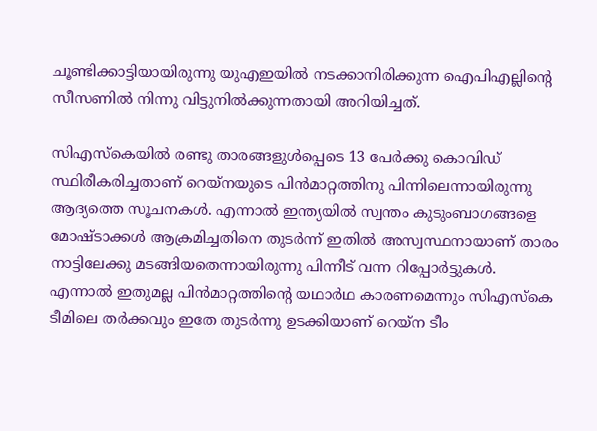ചൂണ്ടിക്കാട്ടിയായിരുന്നു യുഎഇയില്‍ നടക്കാനിരിക്കുന്ന ഐപിഎല്ലിന്റെ സീസണില്‍ നിന്നു വിട്ടുനില്‍ക്കുന്നതായി അറിയിച്ചത്.

സിഎസ്‌കെയില്‍ രണ്ടു താരങ്ങളുള്‍പ്പെടെ 13 പേര്‍ക്കു കൊവിഡ് സ്ഥിരീകരിച്ചതാണ് റെയ്‌നയുടെ പിന്‍മാറ്റത്തിനു പിന്നിലെന്നായിരുന്നു ആദ്യത്തെ സൂചനകള്‍. എന്നാല്‍ ഇന്ത്യയില്‍ സ്വന്തം കുടുംബാഗങ്ങളെ മോഷ്ടാക്കള്‍ ആക്രമിച്ചതിനെ തുടര്‍ന്ന് ഇതില്‍ അസ്വസ്ഥനായാണ് താരം നാട്ടിലേക്കു മടങ്ങിയതെന്നായിരുന്നു പിന്നീട് വന്ന റിപ്പോര്‍ട്ടുകള്‍. എന്നാല്‍ ഇതുമല്ല പിന്‍മാറ്റത്തിന്റെ യഥാര്‍ഥ കാരണമെന്നും സിഎസ്‌കെ ടീമിലെ തര്‍ക്കവും ഇതേ തുടര്‍ന്നു ഉടക്കിയാണ് റെയ്‌ന ടീം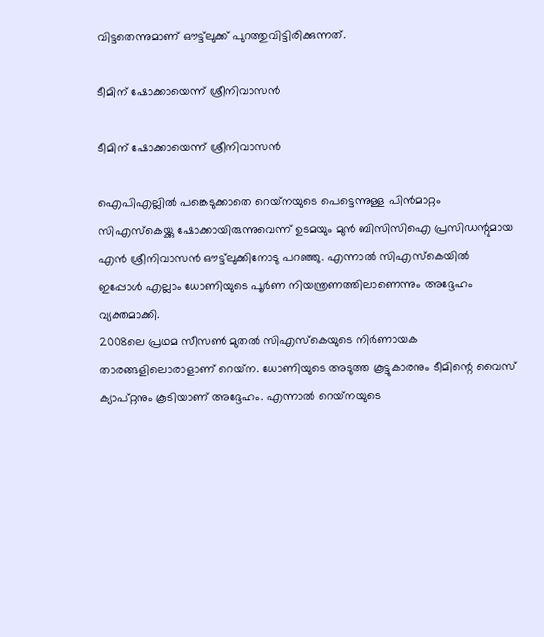വിട്ടതെന്നുമാണ് ഔട്ട്‌ലുക്ക് പുറത്തുവിട്ടിരിക്കുന്നത്.

ടീമിന് ഷോക്കായെന്ന് ശ്രീനിവാസന്‍

ടീമിന് ഷോക്കായെന്ന് ശ്രീനിവാസന്‍

ഐപിഎല്ലില്‍ പങ്കെടുക്കാതെ റെയ്‌നയുടെ പെട്ടെന്നുള്ള പിന്‍മാറ്റം സിഎസ്‌കെയ്ക്കു ഷോക്കായിരുന്നുവെന്ന് ഉടമയും മുന്‍ ബിസിസിഐ പ്രസിഡന്റുമായ എന്‍ ശ്രീനിവാസന്‍ ഔട്ട്‌ലുക്കിനോടു പറഞ്ഞു. എന്നാല്‍ സിഎസ്‌കെയില്‍ ഇപ്പോള്‍ എല്ലാം ധോണിയുടെ പൂര്‍ണ നിയന്ത്രണത്തിലാണെന്നും അദ്ദേഹം വ്യക്തമാക്കി.
2008ലെ പ്രഥമ സീസണ്‍ മുതല്‍ സിഎസ്‌കെയുടെ നിര്‍ണായക താരങ്ങളിലൊരാളാണ് റെയ്‌ന. ധോണിയുടെ അടുത്ത കൂട്ടുകാരനും ടീമിന്റെ വൈസ് ക്യാപ്റ്റനും കൂടിയാണ് അദ്ദേഹം. എന്നാല്‍ റെയ്‌നയുടെ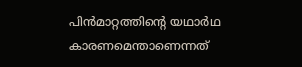പിന്‍മാറ്റത്തിന്റെ യഥാര്‍ഥ കാരണമെന്താണെന്നത്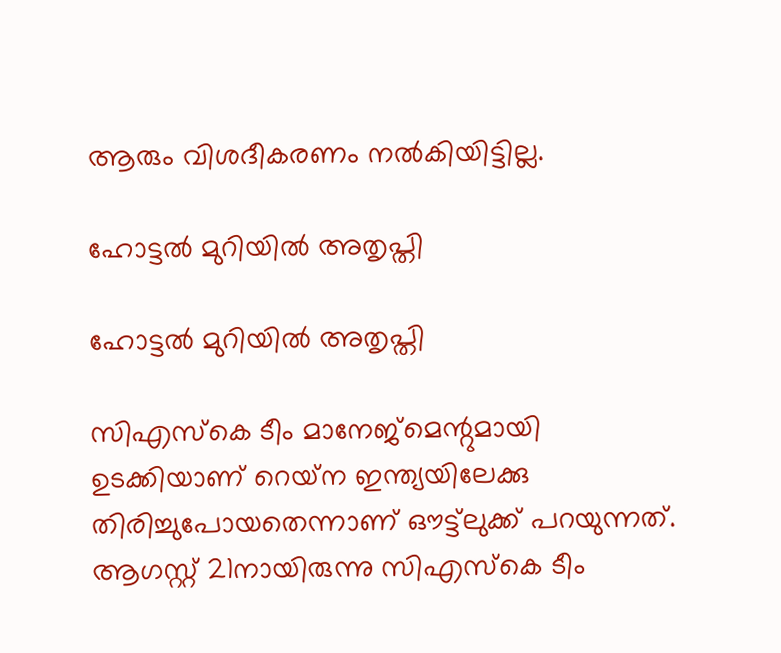ആരും വിശദീകരണം നല്‍കിയിട്ടില്ല.

ഹോട്ടല്‍ മുറിയില്‍ അതൃപ്തി

ഹോട്ടല്‍ മുറിയില്‍ അതൃപ്തി

സിഎസ്‌കെ ടീം മാനേജ്‌മെന്റുമായി ഉടക്കിയാണ് റെയ്‌ന ഇന്ത്യയിലേക്കു തിരിച്ചുപോയതെന്നാണ് ഔട്ട്‌ലുക്ക് പറയുന്നത്. ആഗസ്റ്റ് 21നായിരുന്നു സിഎസ്‌കെ ടീം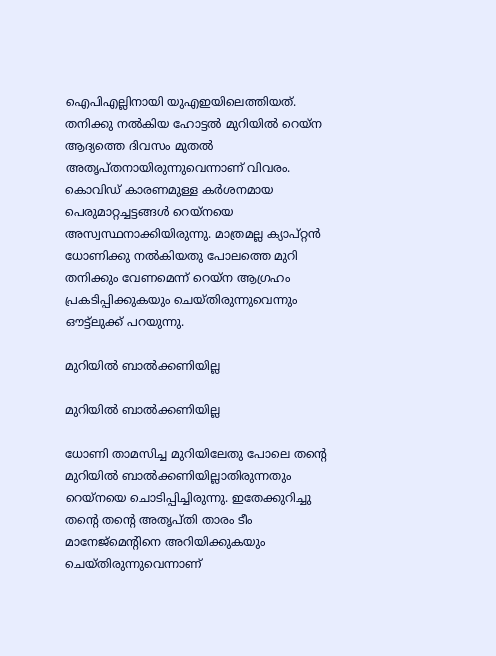ഐപിഎല്ലിനായി യുഎഇയിലെത്തിയത്. തനിക്കു നല്‍കിയ ഹോട്ടല്‍ മുറിയില്‍ റെയ്‌ന ആദ്യത്തെ ദിവസം മുതല്‍ അതൃപ്തനായിരുന്നുവെന്നാണ് വിവരം.
കൊവിഡ് കാരണമുള്ള കര്‍ശനമായ പെരുമാറ്റച്ചട്ടങ്ങള്‍ റെയ്‌നയെ അസ്വസ്ഥനാക്കിയിരുന്നു. മാത്രമല്ല ക്യാപ്റ്റന്‍ ധോണിക്കു നല്‍കിയതു പോലത്തെ മുറി തനിക്കും വേണമെന്ന് റെയ്‌ന ആഗ്രഹം പ്രകടിപ്പിക്കുകയും ചെയ്തിരുന്നുവെന്നും ഔട്ട്‌ലുക്ക് പറയുന്നു.

മുറിയില്‍ ബാല്‍ക്കണിയില്ല

മുറിയില്‍ ബാല്‍ക്കണിയില്ല

ധോണി താമസിച്ച മുറിയിലേതു പോലെ തന്റെ മുറിയില്‍ ബാല്‍ക്കണിയില്ലാതിരുന്നതും റെയ്‌നയെ ചൊടിപ്പിച്ചിരുന്നു. ഇതേക്കുറിച്ചു തന്റെ തന്റെ അതൃപ്തി താരം ടീം മാനേജ്‌മെന്റിനെ അറിയിക്കുകയും ചെയ്തിരുന്നുവെന്നാണ്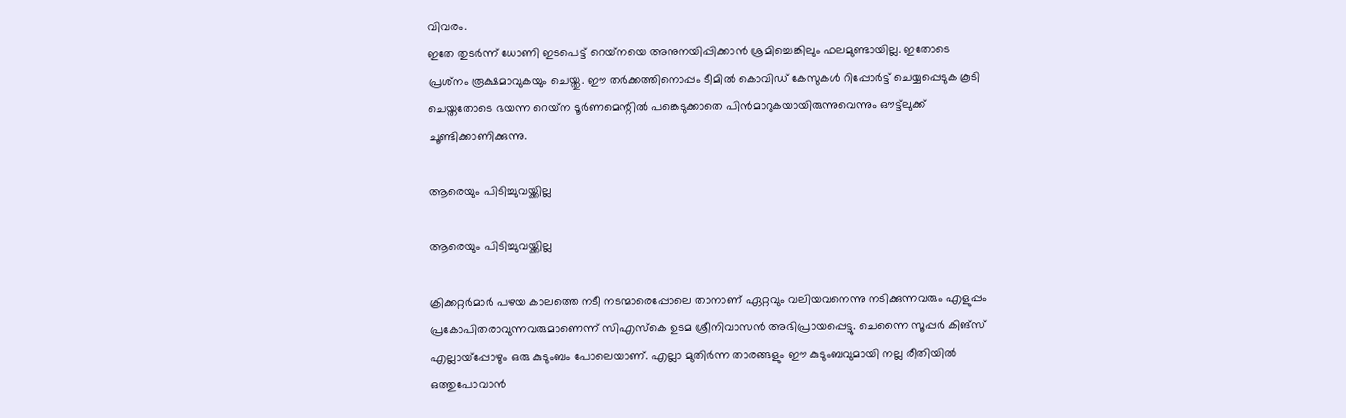വിവരം.
ഇതേ തുടര്‍ന്ന് ധോണി ഇടപെട്ട് റെയ്‌നയെ അനുനയിപ്പിക്കാന്‍ ശ്രമിച്ചെങ്കിലും ഫലമുണ്ടായില്ല. ഇതോടെ പ്രശ്‌നം രൂക്ഷമാവുകയും ചെയ്തു. ഈ തര്‍ക്കത്തിനൊപ്പം ടീമില്‍ കൊവിഡ് കേസുകള്‍ റിപ്പോര്‍ട്ട് ചെയ്യപ്പെടുക കൂടി ചെയ്തതോടെ ഭയന്ന റെയ്‌ന ടൂര്‍ണമെന്റില്‍ പങ്കെടുക്കാതെ പിന്‍മാറുകയായിരുന്നുവെന്നും ഔട്ട്‌ലുക്ക് ചൂണ്ടിക്കാണിക്കുന്നു.

ആരെയും പിടിച്ചുവയ്ക്കില്ല

ആരെയും പിടിച്ചുവയ്ക്കില്ല

ക്രിക്കറ്റര്‍മാര്‍ പഴയ കാലത്തെ നടീ നടന്മാരെപ്പോലെ താനാണ് ഏറ്റവും വലിയവനെന്നു നടിക്കുന്നവരും എളുപ്പം പ്രകോപിതരാവുന്നവരുമാണെന്ന് സിഎസ്‌കെ ഉടമ ശ്രീനിവാസന്‍ അഭിപ്രായപ്പെട്ടു. ചെന്നൈ സൂപ്പര്‍ കിങ്‌സ് എല്ലായ്‌പ്പോഴും ഒരു കുടുംബം പോലെയാണ്. എല്ലാ മുതിര്‍ന്ന താരങ്ങളും ഈ കുടുംബവുമായി നല്ല രീതിയില്‍ ഒത്തുപോവാന്‍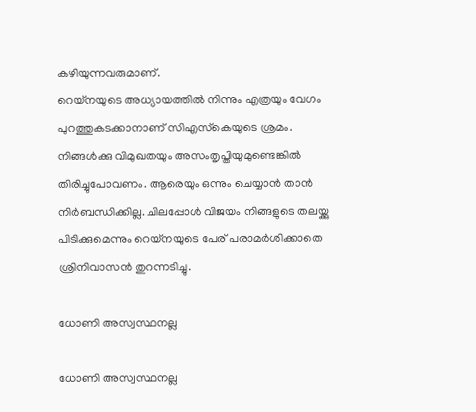കഴിയുന്നവരുമാണ്.
റെയ്‌നയുടെ അധ്യായത്തില്‍ നിന്നും എത്രയും വേഗം പുറത്തുകടക്കാനാണ് സിഎസ്‌കെയുടെ ശ്രമം. നിങ്ങള്‍ക്കു വിമുഖതയും അസംതൃപ്തിയുമുണ്ടെങ്കില്‍ തിരിച്ചുപോവണം. ആരെയും ഒന്നും ചെയ്യാന്‍ താന്‍ നിര്‍ബന്ധിക്കില്ല. ചിലപ്പോള്‍ വിജയം നിങ്ങളുടെ തലയ്ക്കു പിടിക്കുമെന്നും റെയ്‌നയുടെ പേര് പരാമര്‍ശിക്കാതെ ശ്രിനിവാസന്‍ തുറന്നടിച്ചു.

ധോണി അസ്വസ്ഥനല്ല

ധോണി അസ്വസ്ഥനല്ല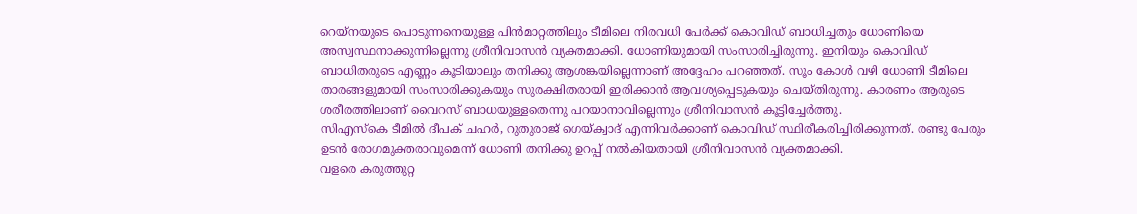റെയ്‌നയുടെ പൊടുന്നനെയുള്ള പിന്‍മാറ്റത്തിലും ടീമിലെ നിരവധി പേര്‍ക്ക് കൊവിഡ് ബാധിച്ചതും ധോണിയെ അസ്വസ്ഥനാക്കുന്നില്ലെന്നു ശ്രീനിവാസന്‍ വ്യക്തമാക്കി. ധോണിയുമായി സംസാരിച്ചിരുന്നു. ഇനിയും കൊവിഡ് ബാധിതരുടെ എണ്ണം കൂടിയാലും തനിക്കു ആശങ്കയില്ലെന്നാണ് അദ്ദേഹം പറഞ്ഞത്. സൂം കോള്‍ വഴി ധോണി ടീമിലെ താരങ്ങളുമായി സംസാരിക്കുകയും സുരക്ഷിതരായി ഇരിക്കാന്‍ ആവശ്യപ്പെടുകയും ചെയ്തിരുന്നു. കാരണം ആരുടെ ശരീരത്തിലാണ് വൈറസ് ബാധയുള്ളതെന്നു പറയാനാവില്ലെന്നും ശ്രീനിവാസന്‍ കൂട്ടിച്ചേര്‍ത്തു.
സിഎസ്‌കെ ടീമില്‍ ദീപക് ചഹര്‍, റുതുരാജ് ഗെയ്ക്വാദ് എന്നിവര്‍ക്കാണ് കൊവിഡ് സ്ഥിരീകരിച്ചിരിക്കുന്നത്. രണ്ടു പേരും ഉടന്‍ രോഗമുക്തരാവുമെന്ന് ധോണി തനിക്കു ഉറപ്പ് നല്‍കിയതായി ശ്രീനിവാസന്‍ വ്യക്തമാക്കി.
വളരെ കരുത്തുറ്റ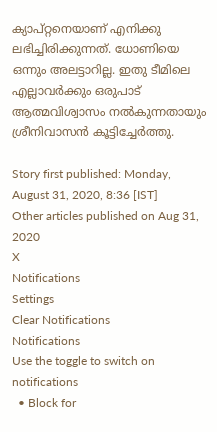ക്യാപ്റ്റനെയാണ് എനിക്കു ലഭിച്ചിരിക്കുന്നത്. ധോണിയെ ഒന്നും അലട്ടാറില്ല. ഇതു ടീമിലെ എല്ലാവര്‍ക്കും ഒരുപാട് ആത്മവിശ്വാസം നല്‍കുന്നതായും ശ്രീനിവാസന്‍ കൂട്ടിച്ചേര്‍ത്തു.

Story first published: Monday, August 31, 2020, 8:36 [IST]
Other articles published on Aug 31, 2020
X
Notifications
Settings
Clear Notifications
Notifications
Use the toggle to switch on notifications
  • Block for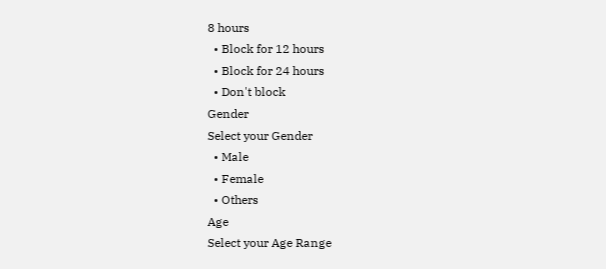8 hours
  • Block for 12 hours
  • Block for 24 hours
  • Don't block
Gender
Select your Gender
  • Male
  • Female
  • Others
Age
Select your Age Range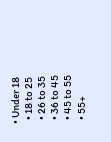• Under 18
  • 18 to 25
  • 26 to 35
  • 36 to 45
  • 45 to 55
  • 55+